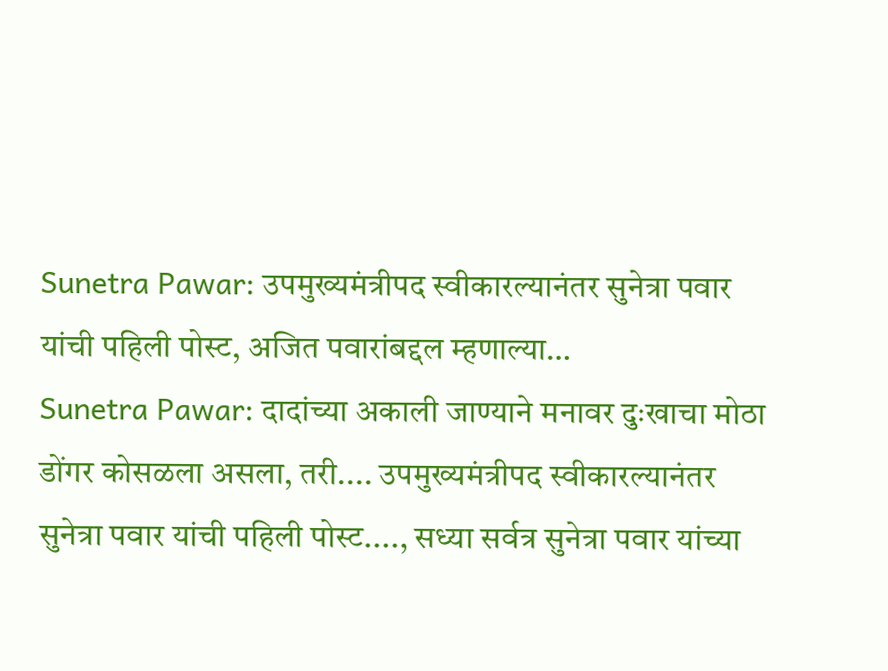Sunetra Pawar: उपमुख्यमंत्रीपद स्वीकारल्यानंतर सुनेत्रा पवार यांची पहिली पोस्ट, अजित पवारांबद्दल म्हणाल्या…
Sunetra Pawar: दादांच्या अकाली जाण्याने मनावर दुःखाचा मोठा डोंगर कोसळला असला, तरी.... उपमुख्यमंत्रीपद स्वीकारल्यानंतर सुनेत्रा पवार यांची पहिली पोस्ट...., सध्या सर्वत्र सुनेत्रा पवार यांच्या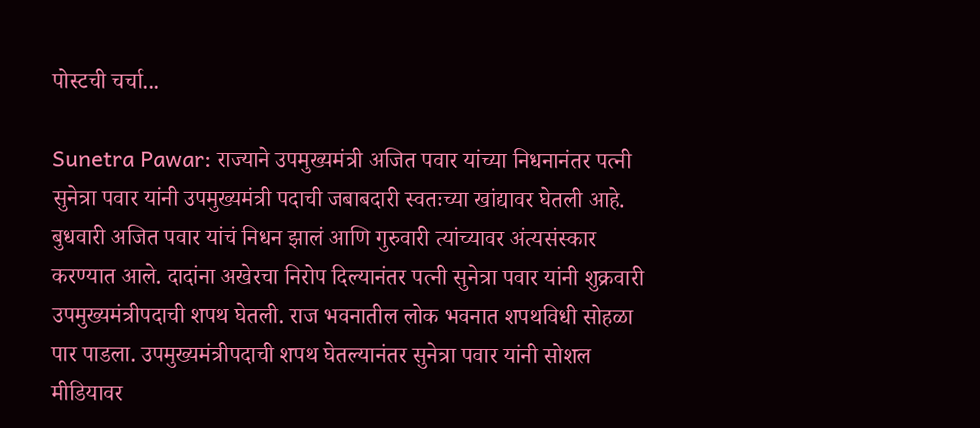पोस्टची चर्चा...

Sunetra Pawar: राज्याने उपमुख्यमंत्री अजित पवार यांच्या निधनानंतर पत्नी सुनेत्रा पवार यांनी उपमुख्यमंत्री पदाची जबाबदारी स्वतःच्या खांद्यावर घेतली आहे. बुधवारी अजित पवार यांचं निधन झालं आणि गुरुवारी त्यांच्यावर अंत्यसंस्कार करण्यात आले. दादांना अखेरचा निरोप दिल्यानंतर पत्नी सुनेत्रा पवार यांनी शुक्रवारी उपमुख्यमंत्रीपदाची शपथ घेतली. राज भवनातील लोक भवनात शपथविधी सोहळा पार पाडला. उपमुख्यमंत्रीपदाची शपथ घेतल्यानंतर सुनेत्रा पवार यांनी सोशल मीडियावर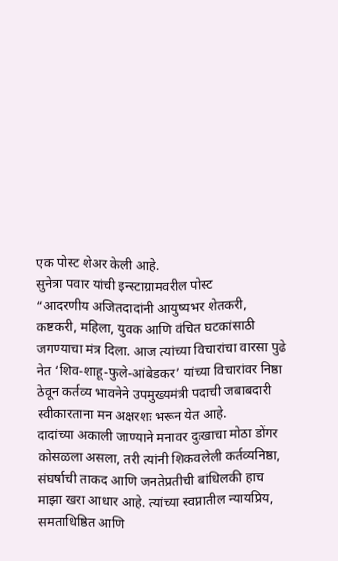एक पोस्ट शेअर केली आहे.
सुनेत्रा पवार यांची इन्स्टाग्रामवरील पोस्ट
“आदरणीय अजितदादांनी आयुष्यभर शेतकरी, कष्टकरी, महिला, युवक आणि वंचित घटकांसाठी जगण्याचा मंत्र दिला. आज त्यांच्या विचारांचा वारसा पुढे नेत ‘शिव-शाहू-फुले-आंबेडकर’ यांच्या विचारांवर निष्ठा ठेवून कर्तव्य भावनेने उपमुख्यमंत्री पदाची जबाबदारी स्वीकारताना मन अक्षरशः भरून येत आहे.
दादांच्या अकाली जाण्याने मनावर दुःखाचा मोठा डोंगर कोसळला असला, तरी त्यांनी शिकवलेली कर्तव्यनिष्ठा, संघर्षाची ताकद आणि जनतेप्रतीची बांधिलकी हाच माझा खरा आधार आहे. त्यांच्या स्वप्नातील न्यायप्रिय, समताधिष्ठित आणि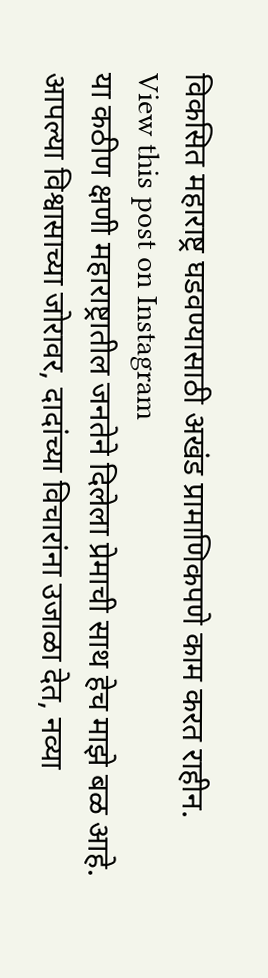विकसित महाराष्ट्र घडवण्यासाठी अखंड प्रामाणिकपणे काम करत राहीन.
View this post on Instagram
या कठीण क्षणी महाराष्ट्रातील जनतेने दिलेला प्रेमाची साथ हेच माझे बळ आहे. आपल्या विश्वासाच्या जोरावर, दादांच्या विचारांना उजाळा देत, नव्या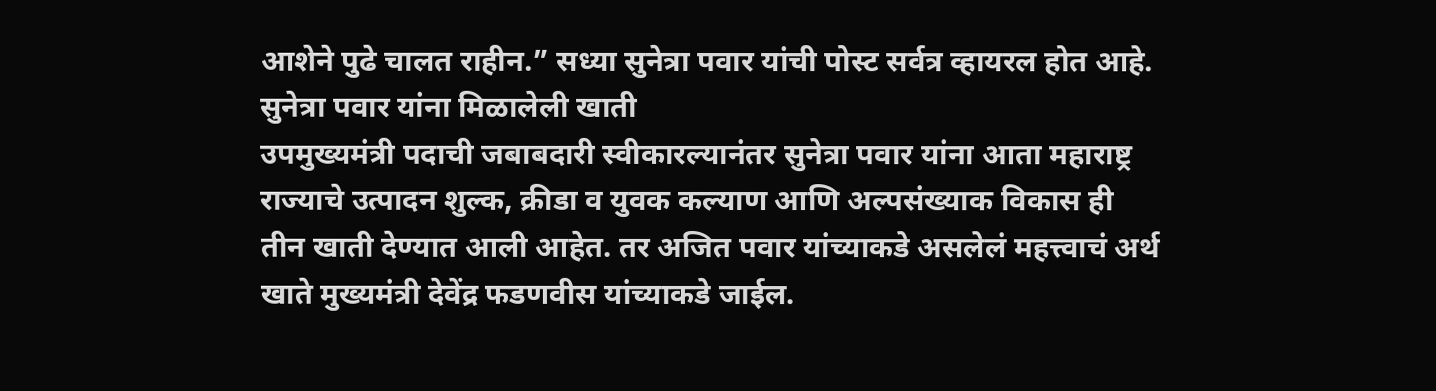आशेने पुढे चालत राहीन.” सध्या सुनेत्रा पवार यांची पोस्ट सर्वत्र व्हायरल होत आहे.
सुनेत्रा पवार यांना मिळालेली खाती
उपमुख्यमंत्री पदाची जबाबदारी स्वीकारल्यानंतर सुनेत्रा पवार यांना आता महाराष्ट्र राज्याचे उत्पादन शुल्क, क्रीडा व युवक कल्याण आणि अल्पसंख्याक विकास ही तीन खाती देण्यात आली आहेत. तर अजित पवार यांच्याकडे असलेलं महत्त्वाचं अर्थ खाते मुख्यमंत्री देवेंद्र फडणवीस यांच्याकडे जाईल.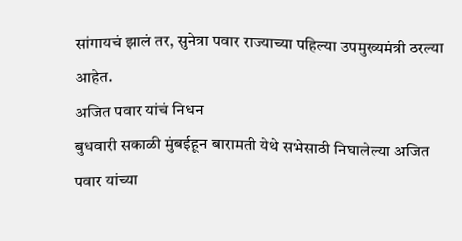सांगायचं झालं तर, सुनेत्रा पवार राज्याच्या पहिल्या उपमुख्यमंत्री ठरल्या आहेत.
अजित पवार यांचं निधन
बुधवारी सकाळी मुंबईहून बारामती येथे सभेसाठी निघालेल्या अजित पवार यांच्या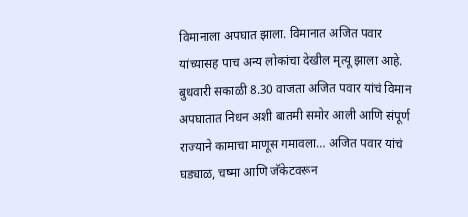विमानाला अपघात झाला. विमानात अजित पवार यांच्यासह पाच अन्य लोकांचा देखील मृत्यू झाला आहे. बुधवारी सकाळी 8.30 वाजता अजित पवार यांचं विमान अपघातात निधन अशी बातमी समोर आली आणि संपूर्ण राज्याने कामाचा माणूस गमावला… अजित पवार यांचं घड्याळ, चष्मा आणि जॅकेटवरून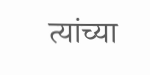त्यांच्या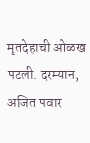मृतदेहाची ओळख पटली. दरम्यान, अजित पवार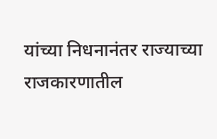यांच्या निधनानंतर राज्याच्या राजकारणातील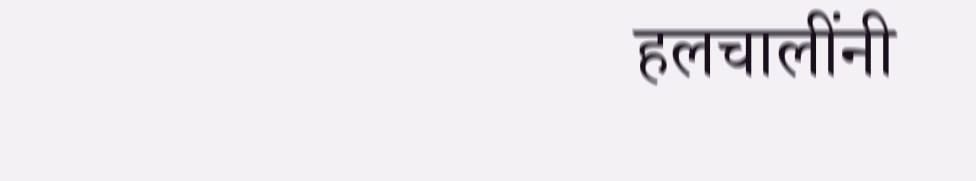हलचालींनी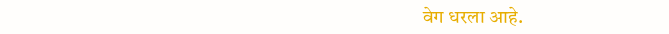वेग धरला आहे.